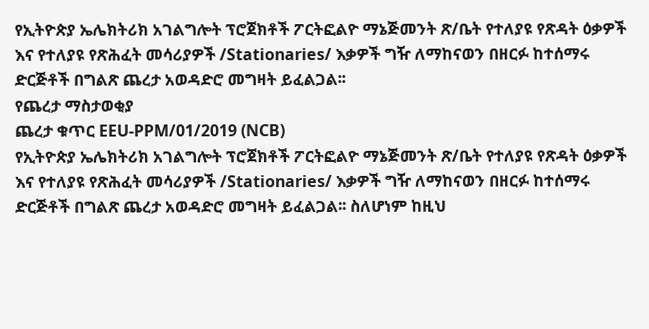የኢትዮጵያ ኤሌክትሪክ አገልግሎት ፕሮጀክቶች ፖርትፎልዮ ማኔጅመንት ጽ/ቤት የተለያዩ የጽዳት ዕቃዎች እና የተለያዩ የጽሕፈት መሳሪያዎች /Stationaries/ እቃዎች ግዥ ለማከናወን በዘርፉ ከተሰማሩ ድርጅቶች በግልጽ ጨረታ አወዳድሮ መግዛት ይፈልጋል፡፡
የጨረታ ማስታወቂያ
ጨረታ ቁጥር EEU-PPM/01/2019 (NCB)
የኢትዮጵያ ኤሌክትሪክ አገልግሎት ፕሮጀክቶች ፖርትፎልዮ ማኔጅመንት ጽ/ቤት የተለያዩ የጽዳት ዕቃዎች እና የተለያዩ የጽሕፈት መሳሪያዎች /Stationaries/ እቃዎች ግዥ ለማከናወን በዘርፉ ከተሰማሩ ድርጅቶች በግልጽ ጨረታ አወዳድሮ መግዛት ይፈልጋል፡፡ ስለሆነም ከዚህ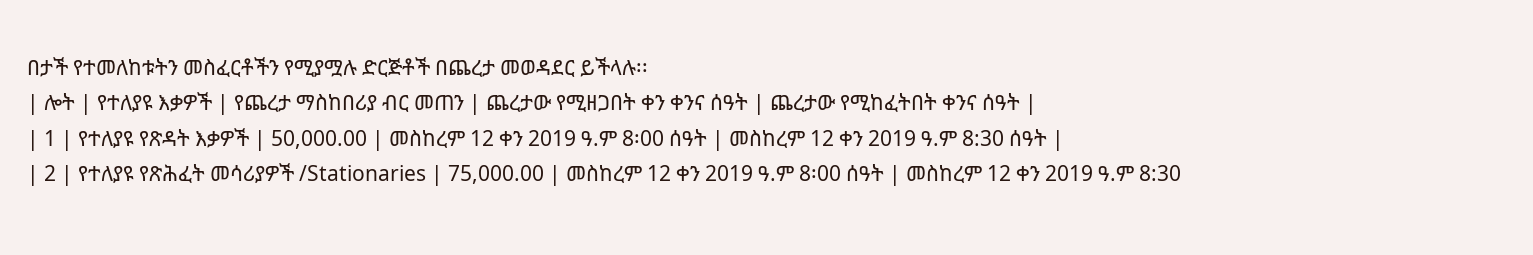በታች የተመለከቱትን መስፈርቶችን የሚያሟሉ ድርጅቶች በጨረታ መወዳደር ይችላሉ፡፡
| ሎት | የተለያዩ እቃዎች | የጨረታ ማስከበሪያ ብር መጠን | ጨረታው የሚዘጋበት ቀን ቀንና ሰዓት | ጨረታው የሚከፈትበት ቀንና ሰዓት |
| 1 | የተለያዩ የጽዳት እቃዎች | 50,000.00 | መስከረም 12 ቀን 2019 ዓ.ም 8፡00 ሰዓት | መስከረም 12 ቀን 2019 ዓ.ም 8:30 ሰዓት |
| 2 | የተለያዩ የጽሕፈት መሳሪያዎች /Stationaries | 75,000.00 | መስከረም 12 ቀን 2019 ዓ.ም 8፡00 ሰዓት | መስከረም 12 ቀን 2019 ዓ.ም 8:30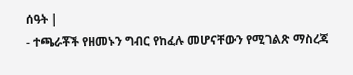ሰዓት |
- ተጫራቾች የዘመኑን ግብር የከፈሉ መሆናቸውን የሚገልጽ ማስረጃ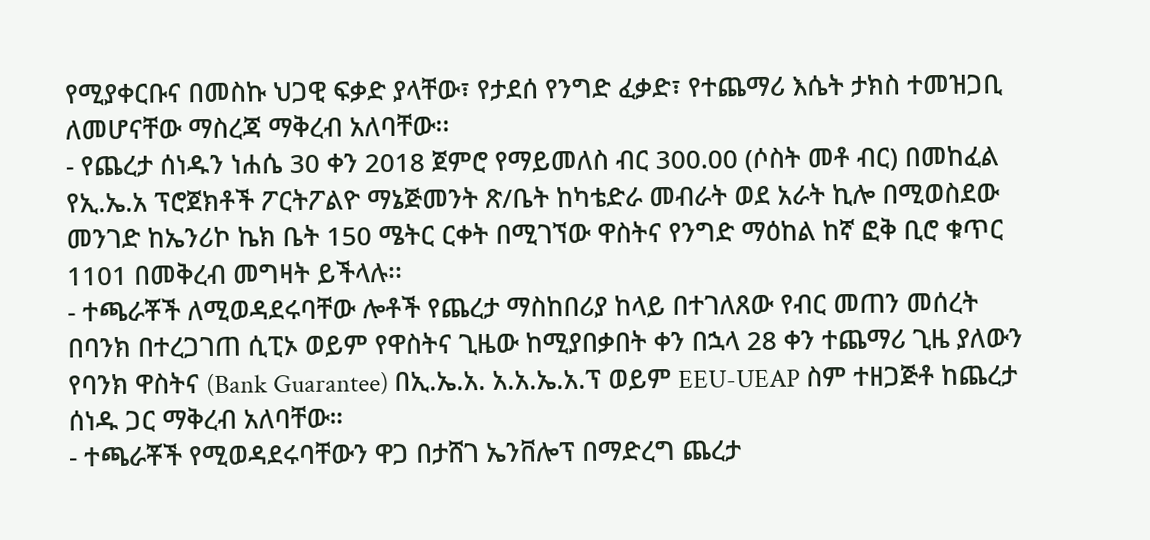የሚያቀርቡና በመስኩ ህጋዊ ፍቃድ ያላቸው፣ የታደሰ የንግድ ፈቃድ፣ የተጨማሪ እሴት ታክስ ተመዝጋቢ ለመሆናቸው ማስረጃ ማቅረብ አለባቸው፡፡
- የጨረታ ሰነዱን ነሐሴ 30 ቀን 2018 ጀምሮ የማይመለስ ብር 300.00 (ሶስት መቶ ብር) በመከፈል የኢ.ኤ.አ ፕሮጀክቶች ፖርትፖልዮ ማኔጅመንት ጽ/ቤት ከካቴድራ መብራት ወደ አራት ኪሎ በሚወስደው መንገድ ከኤንሪኮ ኬክ ቤት 150 ሜትር ርቀት በሚገኘው ዋስትና የንግድ ማዕከል ከኛ ፎቅ ቢሮ ቁጥር 1101 በመቅረብ መግዛት ይችላሉ፡፡
- ተጫራቾች ለሚወዳደሩባቸው ሎቶች የጨረታ ማስከበሪያ ከላይ በተገለጸው የብር መጠን መሰረት በባንክ በተረጋገጠ ሲፒኦ ወይም የዋስትና ጊዜው ከሚያበቃበት ቀን በኋላ 28 ቀን ተጨማሪ ጊዜ ያለውን የባንክ ዋስትና (Bank Guarantee) በኢ.ኤ.አ. አ.አ.ኤ.አ.ፕ ወይም EEU-UEAP ስም ተዘጋጅቶ ከጨረታ ሰነዱ ጋር ማቅረብ አለባቸው።
- ተጫራቾች የሚወዳደሩባቸውን ዋጋ በታሸገ ኤንቨሎፕ በማድረግ ጨረታ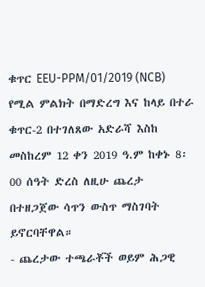ቁጥር EEU-PPM/01/2019 (NCB) የሚል ምልክት በማድረግ እና ከላይ በተራ ቁጥር-2 በተገለጸው አድራሻ እስከ መስከረም 12 ቀን 2019 ዓ.ም ከቀኑ 8፡00 ሰዓት ድረስ ለዚሁ ጨረታ በተዘጋጀው ሳጥን ውስጥ ማስገባት ይኖርባቸዋል።
- ጨረታው ተጫራቾች ወይም ሕጋዊ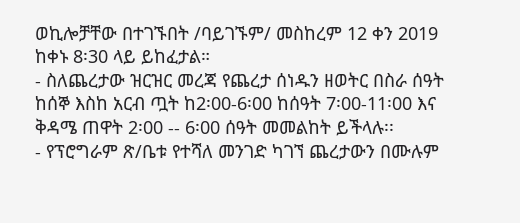ወኪሎቻቸው በተገኙበት /ባይገኙም/ መስከረም 12 ቀን 2019 ከቀኑ 8፡30 ላይ ይከፈታል።
- ስለጨረታው ዝርዝር መረጃ የጨረታ ሰነዱን ዘወትር በስራ ሰዓት ከሰኞ እስከ አርብ ጧት ከ2፡00-6፡00 ከሰዓት 7፡00-11፡00 እና ቅዳሜ ጠዋት 2፡00 -- 6፡00 ሰዓት መመልከት ይችላሉ፡፡
- የፕሮግራም ጽ/ቤቱ የተሻለ መንገድ ካገኘ ጨረታውን በሙሉም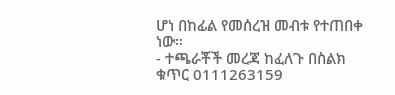ሆነ በከፊል የመሰረዝ መብቱ የተጠበቀ ነው።
- ተጫራቾች መረጃ ከፈለጉ በስልክ ቁጥር 0111263159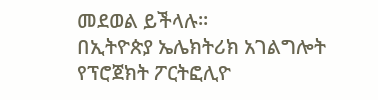መደወል ይችላሉ፡፡
በኢትዮጵያ ኤሌክትሪክ አገልግሎት
የፕሮጀክት ፖርትፎሊዮ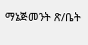ማኔጅመንት ጽ/ቤት